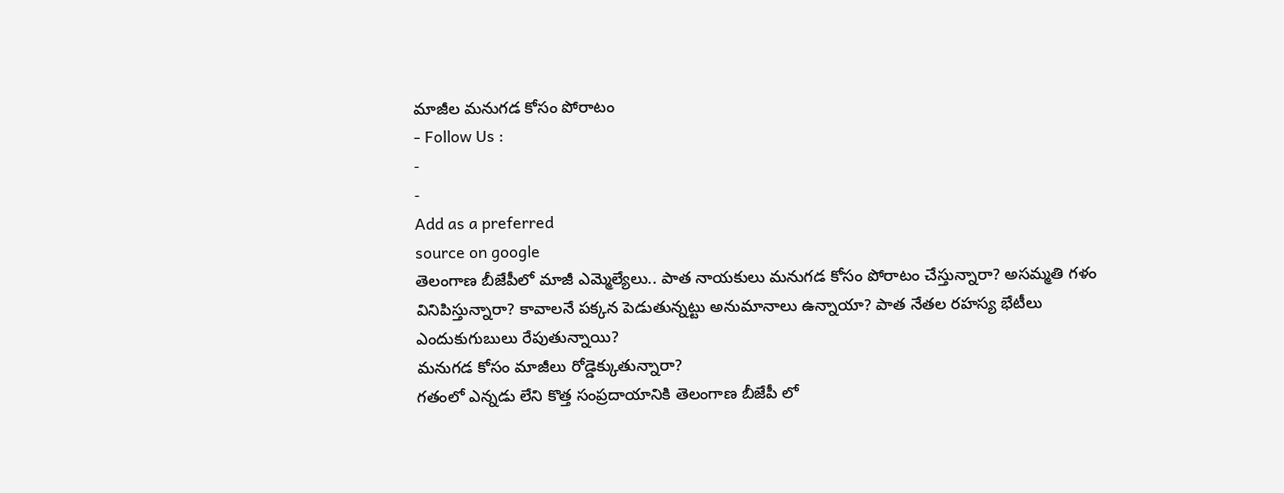మాజీల మనుగడ కోసం పోరాటం
- Follow Us :
-
-
Add as a preferred
source on google
తెలంగాణ బీజేపీలో మాజీ ఎమ్మెల్యేలు.. పాత నాయకులు మనుగడ కోసం పోరాటం చేస్తున్నారా? అసమ్మతి గళం వినిపిస్తున్నారా? కావాలనే పక్కన పెడుతున్నట్టు అనుమానాలు ఉన్నాయా? పాత నేతల రహస్య భేటీలు ఎందుకుగుబులు రేపుతున్నాయి?
మనుగడ కోసం మాజీలు రోడ్డెక్కుతున్నారా?
గతంలో ఎన్నడు లేని కొత్త సంప్రదాయానికి తెలంగాణ బీజేపీ లో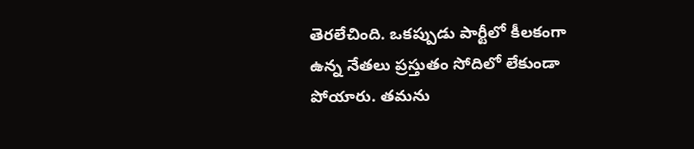తెరలేచింది. ఒకప్పుడు పార్టీలో కీలకంగా ఉన్న నేతలు ప్రస్తుతం సోదిలో లేకుండా పోయారు. తమను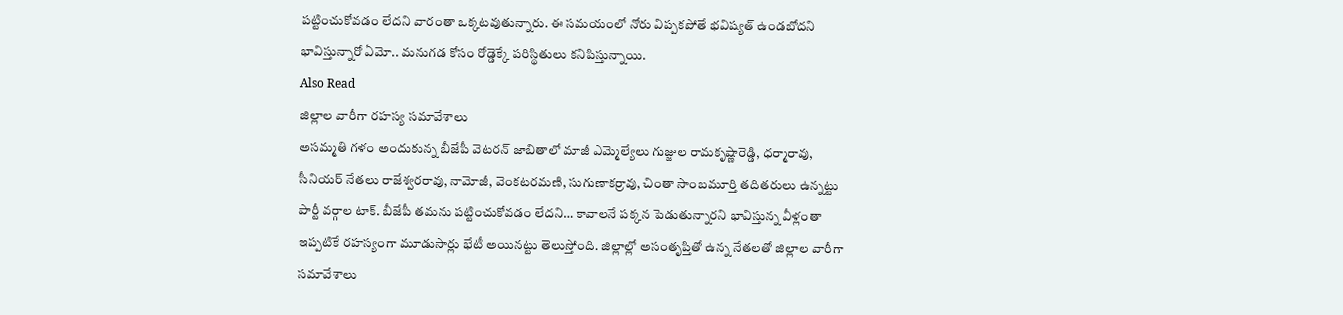పట్టించుకోవడం లేదని వారంతా ఒక్కటవుతున్నారు. ఈ సమయంలో నోరు విప్పకపోతే భవిష్యత్ ఉండబోదని భావిస్తున్నారో ఏమో.. మనుగడ కోసం రోడ్డెక్కే పరిస్థితులు కనిపిస్తున్నాయి.
Also Read
జిల్లాల వారీగా రహస్య సమావేశాలు
అసమ్మతి గళం అందుకున్న బీజేపీ వెటరన్ జాబితాలో మాజీ ఎమ్మెల్యేలు గుజ్జుల రామకృష్ణారెడ్డి, ధర్మారావు, సీనియర్ నేతలు రాజేశ్వరరావు, నామోజీ, వెంకటరమణి, సుగుణాకర్రావు, చింతా సాంబమూర్తి తదితరులు ఉన్నట్టు పార్టీ వర్గాల టాక్. బీజేపీ తమను పట్టించుకోవడం లేదని… కావాలనే పక్కన పెడుతున్నారని భావిస్తున్న వీళ్లంతా ఇప్పటికే రహస్యంగా మూడుసార్లు భేటీ అయినట్టు తెలుస్తోంది. జిల్లాల్లో అసంతృప్తితో ఉన్న నేతలతో జిల్లాల వారీగా సమావేశాలు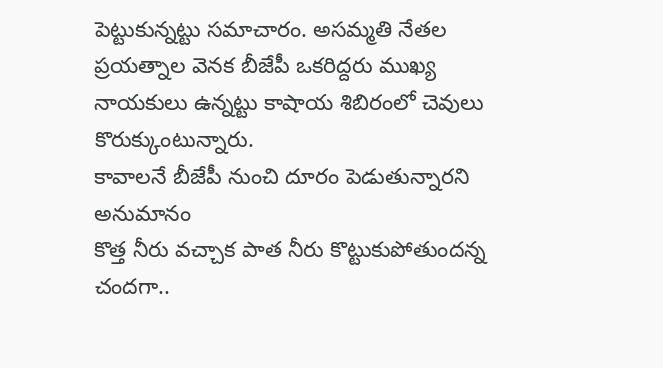పెట్టుకున్నట్టు సమాచారం. అసమ్మతి నేతల ప్రయత్నాల వెనక బీజేపీ ఒకరిద్దరు ముఖ్య నాయకులు ఉన్నట్టు కాషాయ శిబిరంలో చెవులు కొరుక్కుంటున్నారు.
కావాలనే బీజేపీ నుంచి దూరం పెడుతున్నారని అనుమానం
కొత్త నీరు వచ్చాక పాత నీరు కొట్టుకుపోతుందన్న చందగా..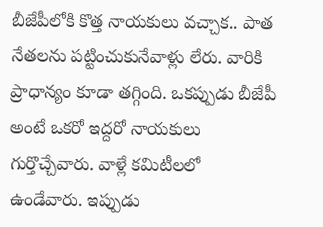బీజేపీలోకి కొత్త నాయకులు వచ్చాక.. పాత నేతలను పట్టించుకునేవాళ్లు లేరు. వారికి ప్రాధాన్యం కూడా తగ్గింది. ఒకప్పుడు బీజేపీ అంటే ఒకరో ఇద్దరో నాయకులు గుర్తొచ్చేవారు. వాళ్లే కమిటీలలో ఉండేవారు. ఇప్పుడు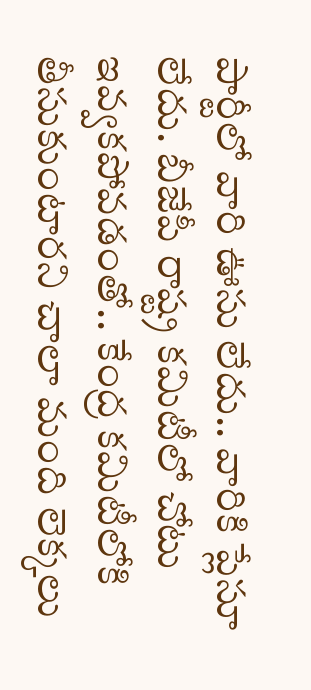పార్టీలో వారి ఊసు లేదు.. వారికి ప్లేసూ లేదు. బీజేపీ రాష్ట్ర కమిటీలో చోటు ఇవ్వకపోవడంతో.. కేంద్ర కమిటీలోకి తీసుకుంటారని చాలా మంది లెక్కలు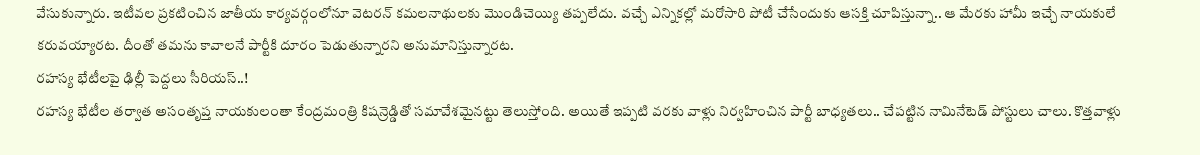వేసుకున్నారు. ఇటీవల ప్రకటించిన జాతీయ కార్యవర్గంలోనూ వెటరన్ కమలనాథులకు మొండిచెయ్యి తప్పలేదు. వచ్చే ఎన్నికల్లో మరోసారి పోటీ చేసేందుకు ఆసక్తి చూపిస్తున్నా.. ఆ మేరకు హామీ ఇచ్చే నాయకులే కరువయ్యారట. దీంతో తమను కావాలనే పార్టీకి దూరం పెడుతున్నారని అనుమానిస్తున్నారట.
రహస్య భేటీలపై ఢిల్లీ పెద్దలు సీరియస్..!
రహస్య భేటీల తర్వాత అసంతృప్త నాయకులంతా కేంద్రమంత్రి కిషన్రెడ్డితో సమావేశమైనట్టు తెలుస్తోంది. అయితే ఇప్పటి వరకు వాళ్లు నిర్వహించిన పార్టీ బాధ్యతలు.. చేపట్టిన నామినేటెడ్ పోస్టులు చాలు. కొత్తవాళ్లు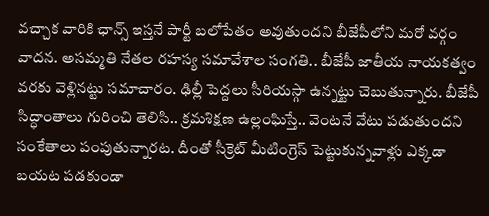వచ్చాక వారికి ఛాన్స్ ఇస్తనే పార్టీ బలోపేతం అవుతుందని బీజేపీలోని మరో వర్గం వాదన. అసమ్మతి నేతల రహస్య సమావేశాల సంగతి.. బీజేపీ జాతీయ నాయకత్వం వరకు వెళ్లినట్టు సమాచారం. ఢిల్లీ పెద్దలు సీరియస్గా ఉన్నట్టు చెబుతున్నారు. బీజేపీ సిద్ధాంతాలు గురించి తెలిసి.. క్రమశిక్షణ ఉల్లంఘిస్తే.. వెంటనే వేటు పడుతుందని సంకేతాలు పంపుతున్నారట. దీంతో సీక్రెట్ మీటింగ్రెస్ పెట్టుకున్నవాళ్లు ఎక్కడా బయట పడకుండా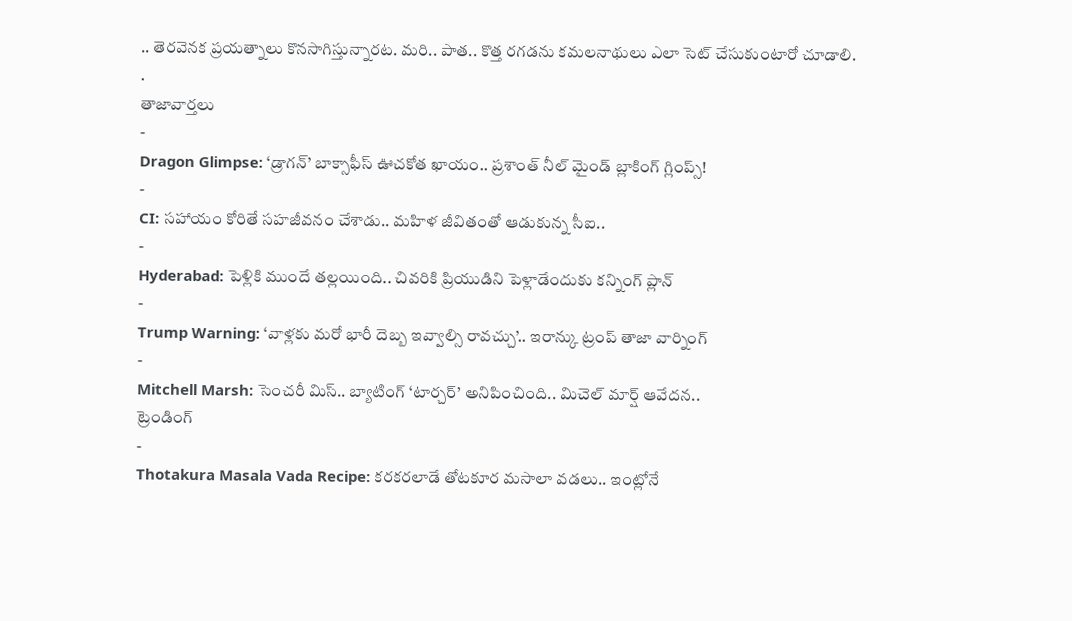.. తెరవెనక ప్రయత్నాలు కొనసాగిస్తున్నారట. మరి.. పాత.. కొత్త రగడను కమలనాథులు ఎలా సెట్ చేసుకుంటారో చూడాలి.
.
తాజావార్తలు
-
Dragon Glimpse: ‘డ్రాగన్’ బాక్సాఫీస్ ఊచకోత ఖాయం.. ప్రశాంత్ నీల్ మైండ్ బ్లాకింగ్ గ్లింప్స్!
-
CI: సహాయం కోరితే సహజీవనం చేశాడు.. మహిళ జీవితంతో ఆడుకున్న సీఐ..
-
Hyderabad: పెళ్లికి ముందే తల్లయింది.. చివరికి ప్రియుడిని పెళ్లాడేందుకు కన్నింగ్ ప్లాన్
-
Trump Warning: ‘వాళ్లకు మరో భారీ దెబ్బ ఇవ్వాల్సి రావచ్చు’.. ఇరాన్కు ట్రంప్ తాజా వార్నింగ్
-
Mitchell Marsh: సెంచరీ మిస్.. బ్యాటింగ్ ‘టార్చర్’ అనిపించింది.. మిచెల్ మార్ష్ ఆవేదన..
ట్రెండింగ్
-
Thotakura Masala Vada Recipe: కరకరలాడే తోటకూర మసాలా వడలు.. ఇంట్లోనే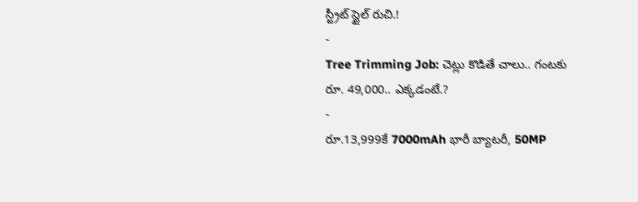స్ట్రీట్ స్టైల్ రుచి.!
-
Tree Trimming Job: చెట్లు కొడితే చాలు.. గంటకు రూ. 49,000.. ఎక్కడంటే.?
-
రూ.13,999కే 7000mAh భారీ బ్యాటరీ, 50MP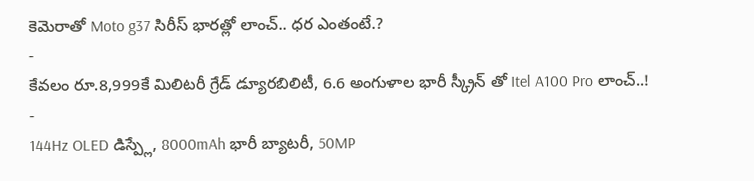కెమెరాతో Moto g37 సిరీస్ భారత్లో లాంచ్.. ధర ఎంతంటే.?
-
కేవలం రూ.8,999కే మిలిటరీ గ్రేడ్ డ్యూరబిలిటీ, 6.6 అంగుళాల భారీ స్క్రీన్ తో Itel A100 Pro లాంచ్..!
-
144Hz OLED డిస్ప్లే, 8000mAh భారీ బ్యాటరీ, 50MP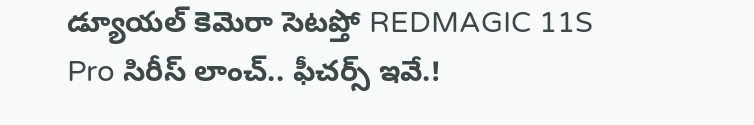డ్యూయల్ కెమెరా సెటప్తో REDMAGIC 11S Pro సిరీస్ లాంచ్.. ఫీచర్స్ ఇవే.!